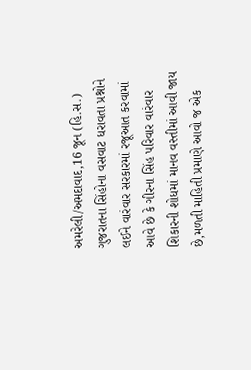અમરેલી/અમદાવાદ,16 જૂન (હિ.સ.) ગુજરાતના સિંહોના વસવાટ ધરાવતા પ્રશ્નોને લઈને વારંવાર સરકારમાં રજૂઆત કરવામાં આવે છે કે ગીરના સિંહ પરિવાર વારંવાર શિકારની શોધમાં માનવ વસ્તીમાં આવી જાય છે,મળતી માહિતી પ્રમાણે આવો જ એક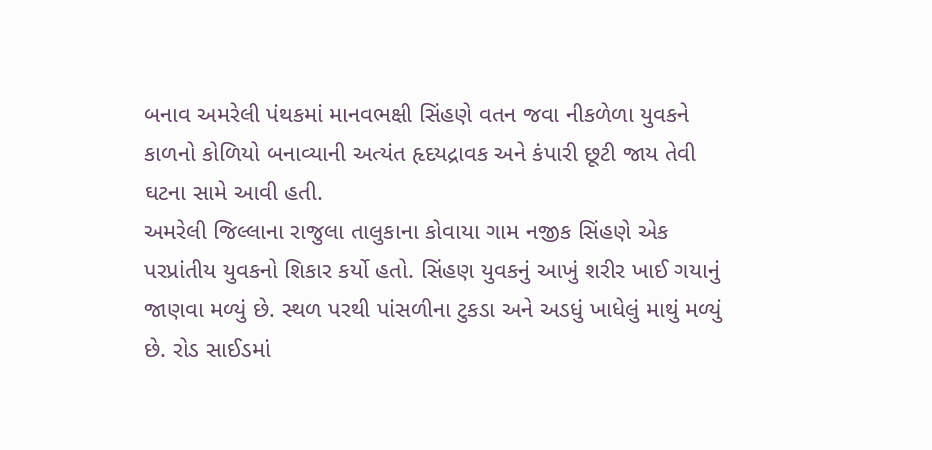બનાવ અમરેલી પંથકમાં માનવભક્ષી સિંહણે વતન જવા નીકળેળા યુવકને કાળનો કોળિયો બનાવ્યાની અત્યંત હૃદયદ્રાવક અને કંપારી છૂટી જાય તેવી ઘટના સામે આવી હતી.
અમરેલી જિલ્લાના રાજુલા તાલુકાના કોવાયા ગામ નજીક સિંહણે એક પરપ્રાંતીય યુવકનો શિકાર કર્યો હતો. સિંહણ યુવકનું આખું શરીર ખાઈ ગયાનું જાણવા મળ્યું છે. સ્થળ પરથી પાંસળીના ટુકડા અને અડધું ખાધેલું માથું મળ્યું છે. રોડ સાઈડમાં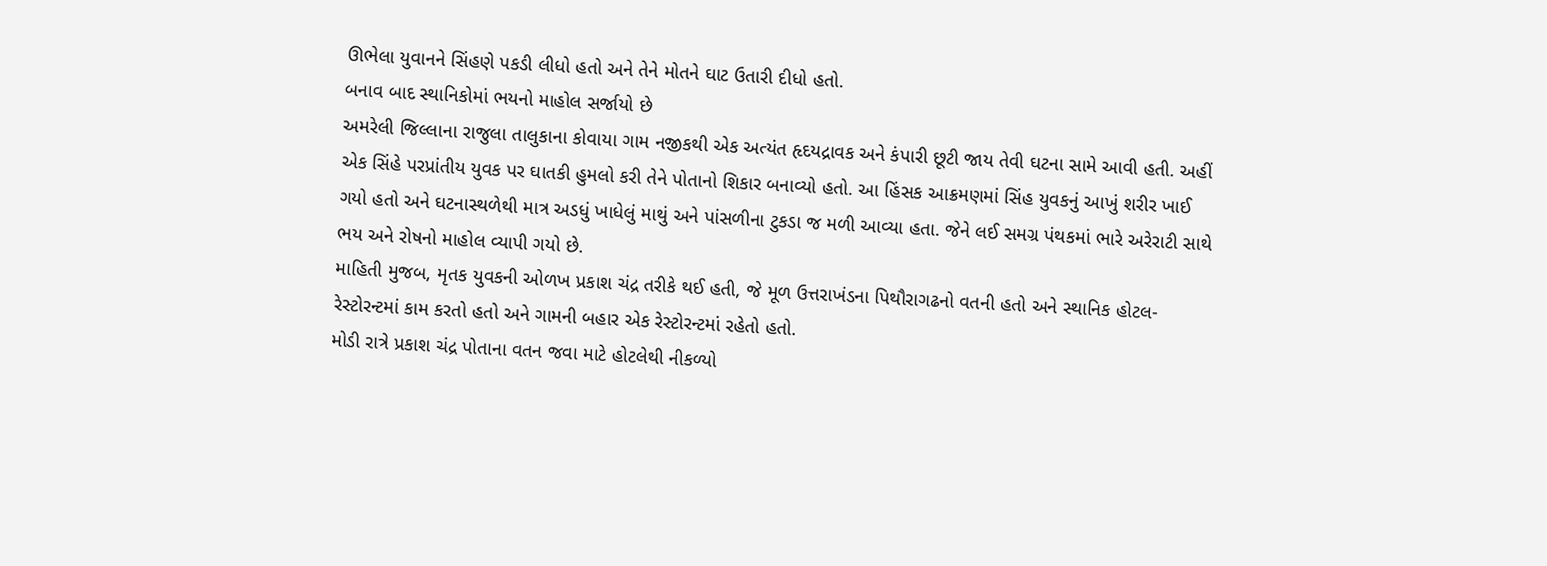ઊભેલા યુવાનને સિંહણે પકડી લીધો હતો અને તેને મોતને ઘાટ ઉતારી દીધો હતો.
બનાવ બાદ સ્થાનિકોમાં ભયનો માહોલ સર્જાયો છે
અમરેલી જિલ્લાના રાજુલા તાલુકાના કોવાયા ગામ નજીકથી એક અત્યંત હૃદયદ્રાવક અને કંપારી છૂટી જાય તેવી ઘટના સામે આવી હતી. અહીં એક સિંહે પરપ્રાંતીય યુવક પર ઘાતકી હુમલો કરી તેને પોતાનો શિકાર બનાવ્યો હતો. આ હિંસક આક્રમણમાં સિંહ યુવકનું આખું શરીર ખાઈ ગયો હતો અને ઘટનાસ્થળેથી માત્ર અડધું ખાધેલું માથું અને પાંસળીના ટુકડા જ મળી આવ્યા હતા. જેને લઈ સમગ્ર પંથકમાં ભારે અરેરાટી સાથે ભય અને રોષનો માહોલ વ્યાપી ગયો છે.
માહિતી મુજબ, મૃતક યુવકની ઓળખ પ્રકાશ ચંદ્ર તરીકે થઈ હતી, જે મૂળ ઉત્તરાખંડના પિથૌરાગઢનો વતની હતો અને સ્થાનિક હોટલ-રેસ્ટોરન્ટમાં કામ કરતો હતો અને ગામની બહાર એક રેસ્ટોરન્ટમાં રહેતો હતો.
મોડી રાત્રે પ્રકાશ ચંદ્ર પોતાના વતન જવા માટે હોટલેથી નીકળ્યો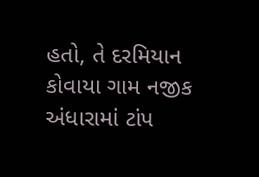હતો, તે દરમિયાન કોવાયા ગામ નજીક અંધારામાં ટાંપ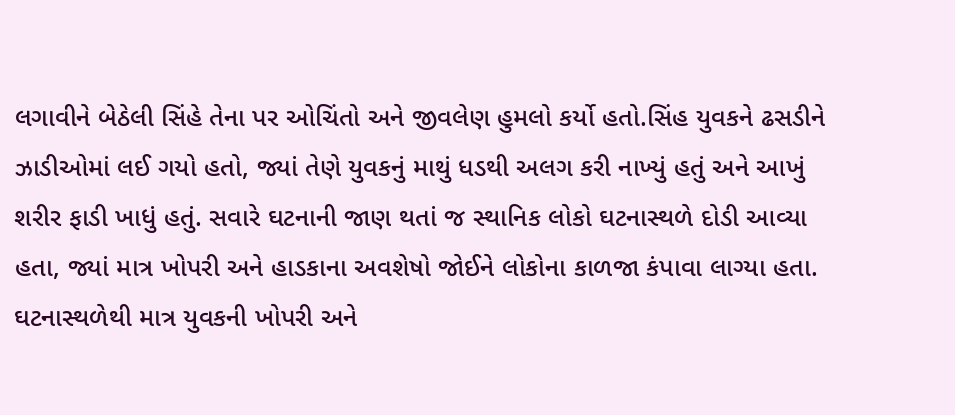લગાવીને બેઠેલી સિંહે તેના પર ઓચિંતો અને જીવલેણ હુમલો કર્યો હતો.સિંહ યુવકને ઢસડીને ઝાડીઓમાં લઈ ગયો હતો, જ્યાં તેણે યુવકનું માથું ધડથી અલગ કરી નાખ્યું હતું અને આખું શરીર ફાડી ખાધું હતું. સવારે ઘટનાની જાણ થતાં જ સ્થાનિક લોકો ઘટનાસ્થળે દોડી આવ્યા હતા, જ્યાં માત્ર ખોપરી અને હાડકાના અવશેષો જોઈને લોકોના કાળજા કંપાવા લાગ્યા હતા.
ઘટનાસ્થળેથી માત્ર યુવકની ખોપરી અને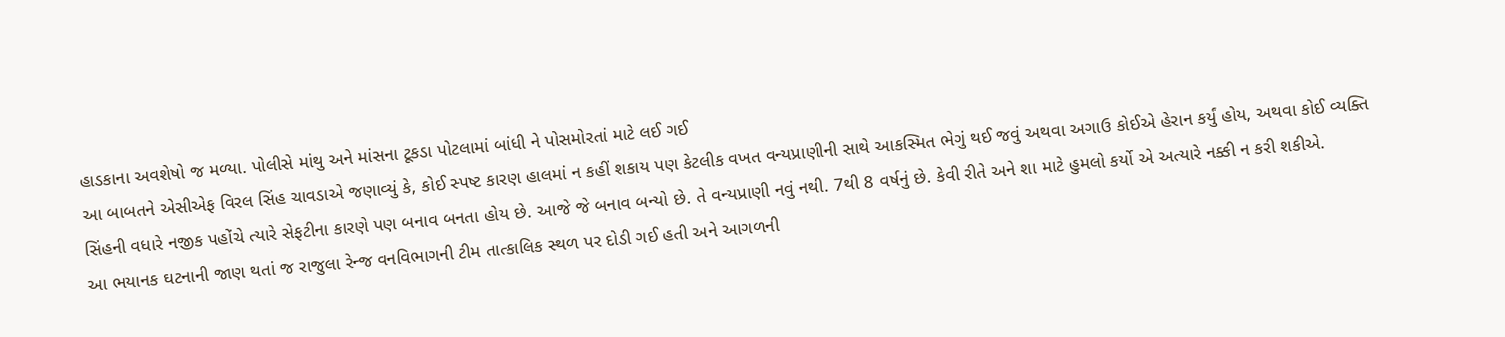હાડકાના અવશેષો જ મળ્યા. પોલીસે માંથુ અને માંસના ટૂકડા પોટલામાં બાંધી ને પોસમોરતાં માટે લઈ ગઈ
આ બાબતને એસીએફ વિરલ સિંહ ચાવડાએ જણાવ્યું કે, કોઈ સ્પષ્ટ કારણ હાલમાં ન કહીં શકાય પણ કેટલીક વખત વન્યપ્રાણીની સાથે આકસ્મિત ભેગું થઈ જવું અથવા અગાઉ કોઈએ હેરાન કર્યું હોય, અથવા કોઈ વ્યક્તિ સિંહની વધારે નજીક પહોંચે ત્યારે સેફટીના કારણે પણ બનાવ બનતા હોય છે. આજે જે બનાવ બન્યો છે. તે વન્યપ્રાણી નવું નથી. 7થી 8 વર્ષનું છે. કેવી રીતે અને શા માટે હુમલો કર્યો એ અત્યારે નક્કી ન કરી શકીએ.
આ ભયાનક ઘટનાની જાણ થતાં જ રાજુલા રેન્જ વનવિભાગની ટીમ તાત્કાલિક સ્થળ પર દોડી ગઈ હતી અને આગળની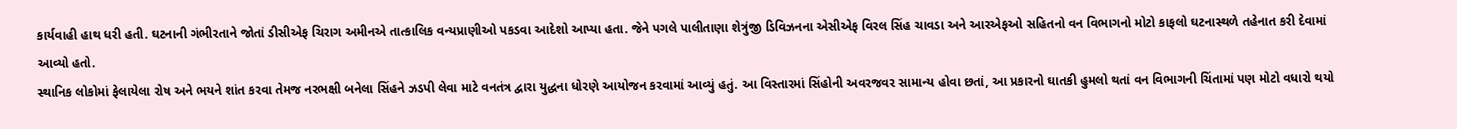કાર્યવાહી હાથ ધરી હતી. ઘટનાની ગંભીરતાને જોતાં ડીસીએફ ચિરાગ અમીનએ તાત્કાલિક વન્યપ્રાણીઓ પકડવા આદેશો આપ્યા હતા. જેને પગલે પાલીતાણા શેત્રુંજી ડિવિઝનના એસીએફ વિરલ સિંહ ચાવડા અને આરએફઓ સહિતનો વન વિભાગનો મોટો કાફલો ઘટનાસ્થળે તહેનાત કરી દેવામાં આવ્યો હતો.
સ્થાનિક લોકોમાં ફેલાયેલા રોષ અને ભયને શાંત કરવા તેમજ નરભક્ષી બનેલા સિંહને ઝડપી લેવા માટે વનતંત્ર દ્વારા યુદ્ધના ધોરણે આયોજન કરવામાં આવ્યું હતું. આ વિસ્તારમાં સિંહોની અવરજવર સામાન્ય હોવા છતાં, આ પ્રકારનો ઘાતકી હુમલો થતાં વન વિભાગની ચિંતામાં પણ મોટો વધારો થયો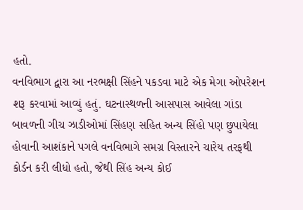હતો.
વનવિભાગ દ્વારા આ નરભક્ષી સિંહને પકડવા માટે એક મેગા ઓપરેશન શરૂ કરવામાં આવ્યું હતું. ઘટનાસ્થળની આસપાસ આવેલા ગાંડા બાવળની ગીચ ઝાડીઓમાં સિંહણ સહિત અન્ય સિંહો પણ છુપાયેલા હોવાની આશંકાને પગલે વનવિભાગે સમગ્ર વિસ્તારને ચારેય તરફથી કોર્ડન કરી લીધો હતો, જેથી સિંહ અન્ય કોઈ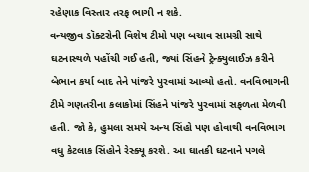રહેણાક વિસ્તાર તરફ ભાગી ન શકે.
વન્યજીવ ડૉક્ટરોની વિશેષ ટીમો પણ બચાવ સામગ્રી સાથે ઘટનાસ્થળે પહોંચી ગઈ હતી, જ્યાં સિંહને ટ્રેન્ક્યુલાઈઝ કરીને બેભાન કર્યા બાદ તેને પાંજરે પુરવામાં આવ્યો હતો. વનવિભાગની ટીમે ગણતરીના કલાકોમાં સિંહને પાંજરે પુરવામાં સફળતા મેળવી હતી. જો કે, હુમલા સમયે અન્ય સિંહો પણ હોવાથી વનવિભાગ વધુ કેટલાક સિંહોને રેસ્ક્યૂ કરશે. આ ઘાતકી ઘટનાને પગલે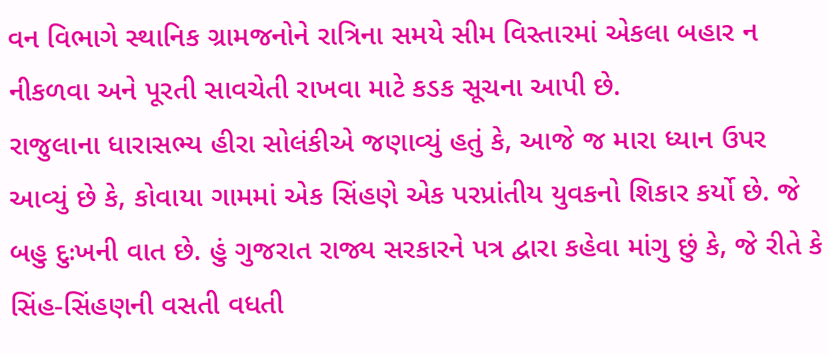વન વિભાગે સ્થાનિક ગ્રામજનોને રાત્રિના સમયે સીમ વિસ્તારમાં એકલા બહાર ન નીકળવા અને પૂરતી સાવચેતી રાખવા માટે કડક સૂચના આપી છે.
રાજુલાના ધારાસભ્ય હીરા સોલંકીએ જણાવ્યું હતું કે, આજે જ મારા ધ્યાન ઉપર આવ્યું છે કે, કોવાયા ગામમાં એક સિંહણે એક પરપ્રાંતીય યુવકનો શિકાર કર્યો છે. જે બહુ દુઃખની વાત છે. હું ગુજરાત રાજ્ય સરકારને પત્ર દ્વારા કહેવા માંગુ છું કે, જે રીતે કે સિંહ-સિંહણની વસતી વધતી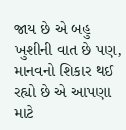જાય છે એ બહુ ખુશીની વાત છે પણ, માનવનો શિકાર થઈ રહ્યો છે એ આપણા માટે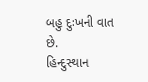બહુ દુઃખની વાત છે.
હિન્દુસ્થાન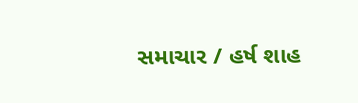સમાચાર / હર્ષ શાહ